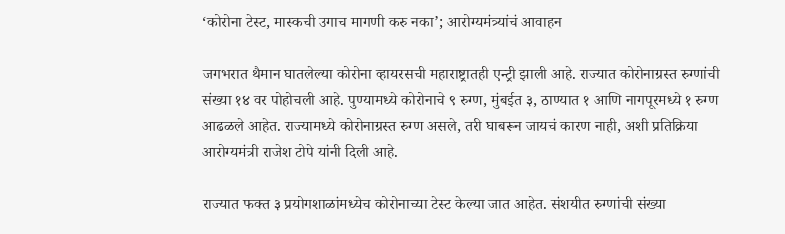‘कोरोना टेस्ट, मास्कची उगाच मागणी करु नका’; आरोग्यमंत्र्यांचं आवाहन

जगभरात थैमान घातलेल्या कोरोना व्हायरसची महाराष्ट्रातही एन्ट्री झाली आहे. राज्यात कोरोनाग्रस्त रुग्णांची संख्या १४ वर पोहोचली आहे. पुण्यामध्ये कोरोनाचे ९ रुग्ण, मुंबईत ३, ठाण्यात १ आणि नागपूरमध्ये १ रुग्ण आढळले आहेत. राज्यामध्ये कोरोनाग्रस्त रुग्ण असले, तरी घाबरून जायचं कारण नाही, अशी प्रतिक्रिया आरोग्यमंत्री राजेश टोपे यांनी दिली आहे.

राज्यात फक्त ३ प्रयोगशाळांमध्येच कोरोनाच्या टेस्ट केल्या जात आहेत. संशयीत रुग्णांची संख्या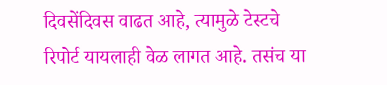दिवसेंदिवस वाढत आहे, त्यामुळे टेस्टचे रिपोर्ट यायलाही वेळ लागत आहे. तसंच या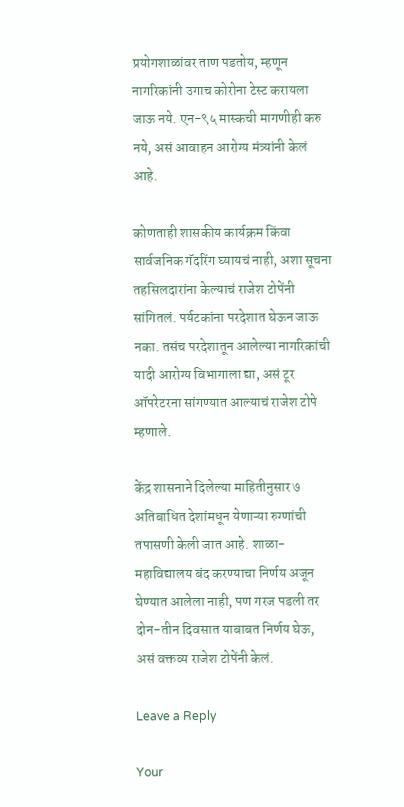प्रयोगशाळांवर ताण पडतोय, म्हणून नागरिकांनी उगाच कोरोना टेस्ट करायला जाऊ नये. एन-९५ मास्कची मागणीही करु नये, असं आवाहन आरोग्य मंत्र्यांनी केलं आहे.

कोणताही शासकीय कार्यक्रम किंवा सार्वजनिक गॅदरिंग घ्यायचं नाही, अशा सूचना तहसिलदारांना केल्याचं राजेश टोपेंनी सांगितलं. पर्यटकांना परदेशात घेऊन जाऊ नका. तसंच परदेशातून आलेल्या नागरिकांची यादी आरोग्य विभागाला द्या, असं टूर ऑपरेटरना सांगण्यात आल्याचं राजेश टोपे म्हणाले.

केंद्र शासनाने दिलेल्या माहितीनुसार ७ अतिबाधित देशांमधून येणाऱ्या रुग्णांची तपासणी केली जात आहे. शाळा-महाविद्यालय बंद करण्याचा निर्णय अजून घेण्यात आलेला नाही, पण गरज पडली तर दोन-तीन दिवसात याबाबत निर्णय घेऊ, असं वक्तव्य राजेश टोपेंनी केलं.

Leave a Reply

Your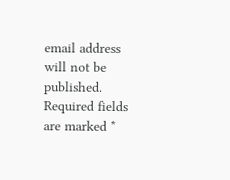email address will not be published. Required fields are marked *